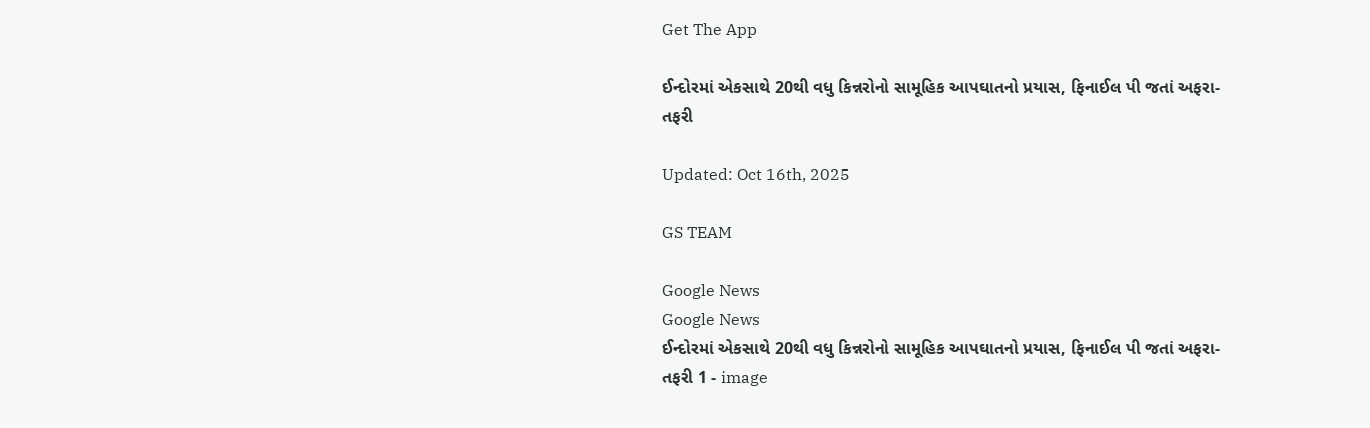Get The App

ઈન્દોરમાં એકસાથે 20થી વધુ કિન્નરોનો સામૂહિક આપઘાતનો પ્રયાસ, ફિનાઈલ પી જતાં અફરા-તફરી

Updated: Oct 16th, 2025

GS TEAM

Google News
Google News
ઈન્દોરમાં એકસાથે 20થી વધુ કિન્નરોનો સામૂહિક આપઘાતનો પ્રયાસ, ફિનાઈલ પી જતાં અફરા-તફરી 1 - image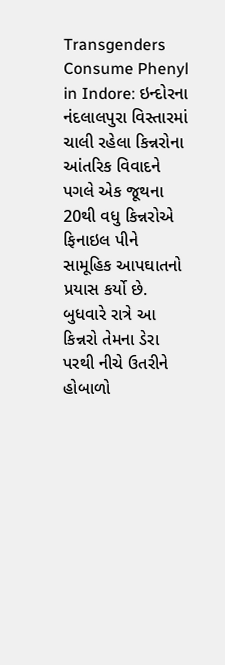Transgenders Consume Phenyl in Indore: ઇન્દોરના નંદલાલપુરા વિસ્તારમાં ચાલી રહેલા કિન્નરોના આંતરિક વિવાદને પગલે એક જૂથના 20થી વધુ કિન્નરોએ ફિનાઇલ પીને સામૂહિક આપઘાતનો પ્રયાસ કર્યો છે. બુધવારે રાત્રે આ કિન્નરો તેમના ડેરા પરથી નીચે ઉતરીને હોબાળો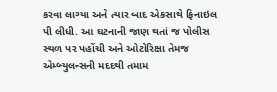કરવા લાગ્યા અને ત્યાર બાદ એકસાથે ફિનાઇલ પી લીધી. આ ઘટનાની જાણ થતાં જ પોલીસ સ્થળ પર પહોંચી અને ઓટોરિક્ષા તેમજ એમ્બ્યુલન્સની મદદથી તમામ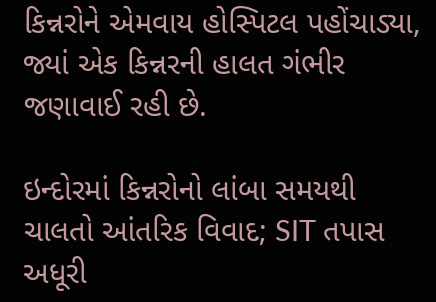કિન્નરોને એમવાય હોસ્પિટલ પહોંચાડ્યા, જ્યાં એક કિન્નરની હાલત ગંભીર જણાવાઈ રહી છે.

ઇન્દોરમાં કિન્નરોનો લાંબા સમયથી ચાલતો આંતરિક વિવાદ; SIT તપાસ અધૂરી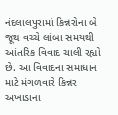નંદલાલપુરામાં કિન્નરોના બે જૂથ વચ્ચે લાંબા સમયથી આંતરિક વિવાદ ચાલી રહ્યો છે. આ વિવાદના સમાધાન માટે મંગળવારે કિન્નર અખાડાના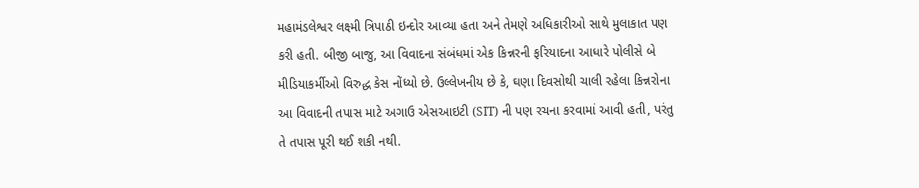મહામંડલેશ્વર લક્ષ્મી ત્રિપાઠી ઇન્દોર આવ્યા હતા અને તેમણે અધિકારીઓ સાથે મુલાકાત પણ કરી હતી. બીજી બાજુ, આ વિવાદના સંબંધમાં એક કિન્નરની ફરિયાદના આધારે પોલીસે બે મીડિયાકર્મીઓ વિરુદ્ધ કેસ નોંધ્યો છે. ઉલ્લેખનીય છે કે, ઘણા દિવસોથી ચાલી રહેલા કિન્નરોના આ વિવાદની તપાસ માટે અગાઉ એસઆઇટી (SIT) ની પણ રચના કરવામાં આવી હતી, પરંતુ તે તપાસ પૂરી થઈ શકી નથી.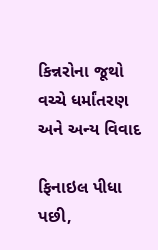કિન્નરોના જૂથો વચ્ચે ધર્માંતરણ અને અન્ય વિવાદ

ફિનાઇલ પીધા પછી,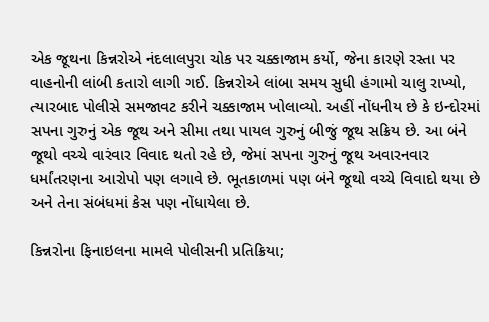એક જૂથના કિન્નરોએ નંદલાલપુરા ચોક પર ચક્કાજામ કર્યો, જેના કારણે રસ્તા પર વાહનોની લાંબી કતારો લાગી ગઈ. કિન્નરોએ લાંબા સમય સુધી હંગામો ચાલુ રાખ્યો, ત્યારબાદ પોલીસે સમજાવટ કરીને ચક્કાજામ ખોલાવ્યો. અહીં નોંધનીય છે કે ઇન્દોરમાં સપના ગુરુનું એક જૂથ અને સીમા તથા પાયલ ગુરુનું બીજું જૂથ સક્રિય છે. આ બંને જૂથો વચ્ચે વારંવાર વિવાદ થતો રહે છે, જેમાં સપના ગુરુનું જૂથ અવારનવાર ધર્માંતરણના આરોપો પણ લગાવે છે. ભૂતકાળમાં પણ બંને જૂથો વચ્ચે વિવાદો થયા છે અને તેના સંબંધમાં કેસ પણ નોંધાયેલા છે.

કિન્નરોના ફિનાઇલના મામલે પોલીસની પ્રતિક્રિયા;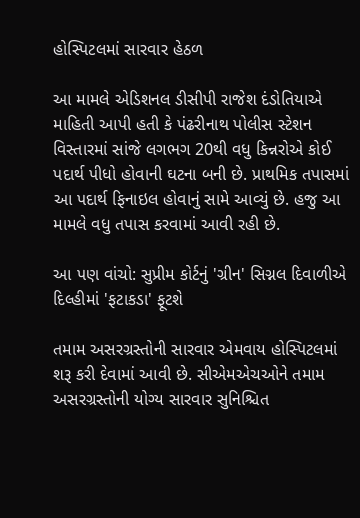હોસ્પિટલમાં સારવાર હેઠળ

આ મામલે એડિશનલ ડીસીપી રાજેશ દંડોતિયાએ માહિતી આપી હતી કે પંઢરીનાથ પોલીસ સ્ટેશન વિસ્તારમાં સાંજે લગભગ 20થી વધુ કિન્નરોએ કોઈ પદાર્થ પીધો હોવાની ઘટના બની છે. પ્રાથમિક તપાસમાં આ પદાર્થ ફિનાઇલ હોવાનું સામે આવ્યું છે. હજુ આ મામલે વધુ તપાસ કરવામાં આવી રહી છે.

આ પણ વાંચો: સુપ્રીમ કોર્ટનું 'ગ્રીન' સિગ્નલ દિવાળીએ દિલ્હીમાં 'ફટાકડા' ફૂટશે

તમામ અસરગ્રસ્તોની સારવાર એમવાય હોસ્પિટલમાં શરૂ કરી દેવામાં આવી છે. સીએમએચઓને તમામ અસરગ્રસ્તોની યોગ્ય સારવાર સુનિશ્ચિત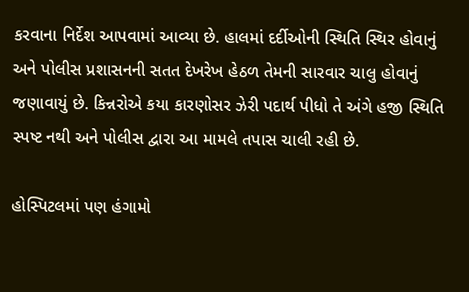કરવાના નિર્દેશ આપવામાં આવ્યા છે. હાલમાં દર્દીઓની સ્થિતિ સ્થિર હોવાનું અને પોલીસ પ્રશાસનની સતત દેખરેખ હેઠળ તેમની સારવાર ચાલુ હોવાનું જણાવાયું છે. કિન્નરોએ કયા કારણોસર ઝેરી પદાર્થ પીધો તે અંગે હજી સ્થિતિ સ્પષ્ટ નથી અને પોલીસ દ્વારા આ મામલે તપાસ ચાલી રહી છે.

હોસ્પિટલમાં પણ હંગામો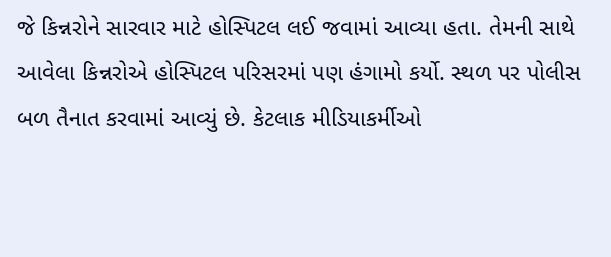જે કિન્નરોને સારવાર માટે હોસ્પિટલ લઈ જવામાં આવ્યા હતા. તેમની સાથે આવેલા કિન્નરોએ હોસ્પિટલ પરિસરમાં પણ હંગામો કર્યો. સ્થળ પર પોલીસ બળ તૈનાત કરવામાં આવ્યું છે. કેટલાક મીડિયાકર્મીઓ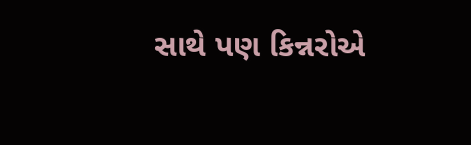સાથે પણ કિન્નરોએ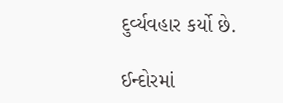દુર્વ્યવહાર કર્યો છે.

ઈન્દોરમાં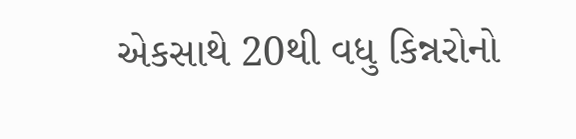એકસાથે 20થી વધુ કિન્નરોનો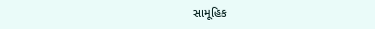સામૂહિક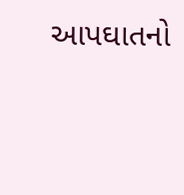આપઘાતનો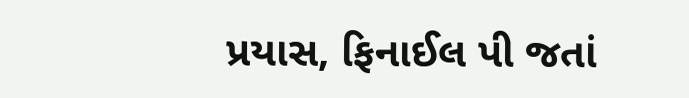પ્રયાસ, ફિનાઈલ પી જતાં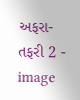અફરા-તફરી 2 - image